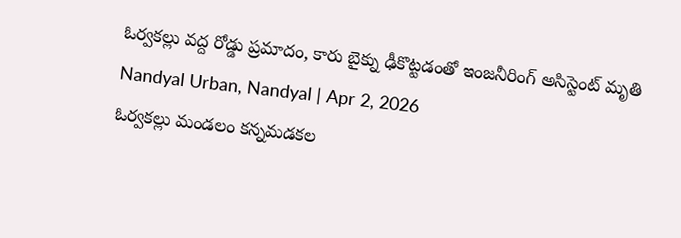ఓర్వకల్లు వద్ద రోడ్డు ప్రమాదం, కారు బైక్ను ఢీకొట్టడంతో ఇంజనీరింగ్ అసిస్టెంట్ మృతి
Nandyal Urban, Nandyal | Apr 2, 2026
ఓర్వకల్లు మండలం కన్నమడకల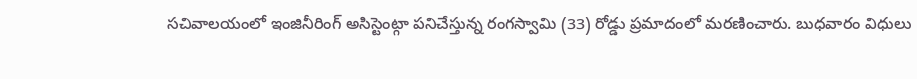సచివాలయంలో ఇంజినీరింగ్ అసిస్టెంట్గా పనిచేస్తున్న రంగస్వామి (33) రోడ్డు ప్రమాదంలో మరణించారు. బుధవారం విధులు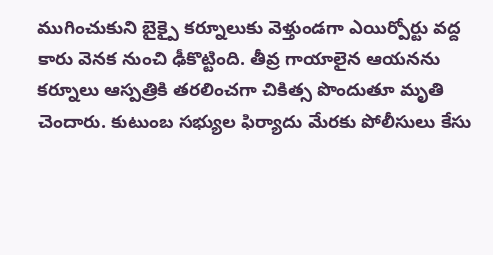ముగించుకుని బైక్పై కర్నూలుకు వెళ్తుండగా ఎయిర్పోర్టు వద్ద కారు వెనక నుంచి ఢీకొట్టింది. తీవ్ర గాయాలైన ఆయనను కర్నూలు ఆస్పత్రికి తరలించగా చికిత్స పొందుతూ మృతి చెందారు. కుటుంబ సభ్యుల ఫిర్యాదు మేరకు పోలీసులు కేసు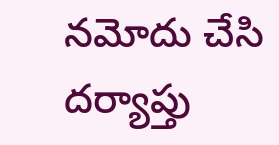నమోదు చేసి దర్యాప్తు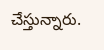చేస్తున్నారు.